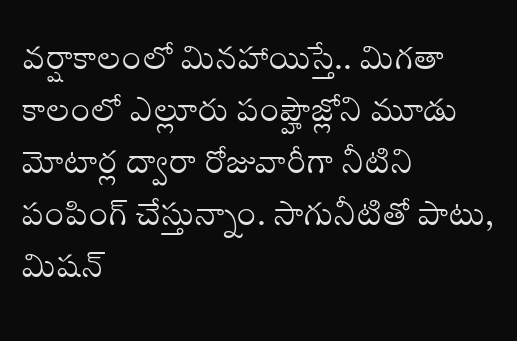వర్షాకాలంలో మినహాయిస్తే.. మిగతా కాలంలో ఎల్లూరు పంప్హౌజ్లోని మూడు మోటార్ల ద్వారా రోజువారీగా నీటిని పంపింగ్ చేస్తున్నాం. సాగునీటితో పాటు, మిషన్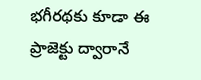భగీరథకు కూడా ఈ ప్రాజెక్టు ద్వారానే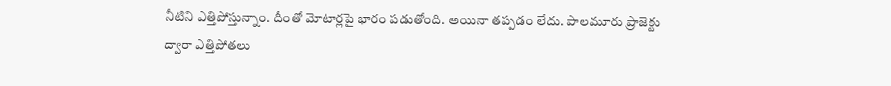నీటిని ఎత్తిపోస్తున్నాం. దీంతో మోటార్లపై భారం పడుతోంది. అయినా తప్పడం లేదు. పాలమూరు ప్రాజెక్టు ద్వారా ఎత్తిపోతలు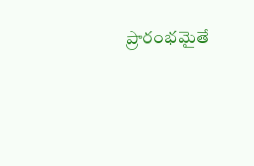ప్రారంభమైతే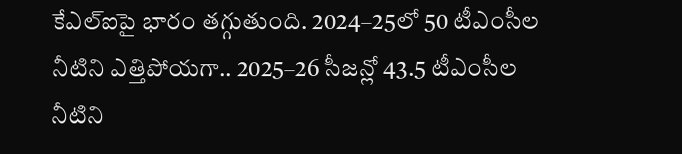కేఎల్ఐపై భారం తగ్గుతుంది. 2024–25లో 50 టీఎంసీల నీటిని ఎత్తిపోయగా.. 2025–26 సీజన్లో 43.5 టీఎంసీల నీటిని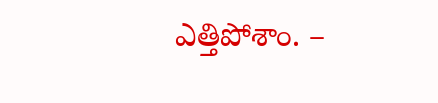ఎత్తిపోశాం. –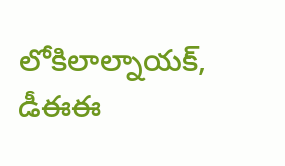లోకిలాల్నాయక్, డీఈఈ